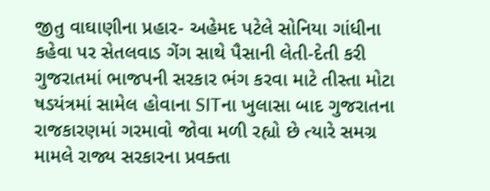જીતુ વાઘાણીના પ્રહાર- અહેમદ પટેલે સોનિયા ગાંધીના કહેવા પર સેતલવાડ ગેંગ સાથે પૈસાની લેતી-દેતી કરી
ગુજરાતમાં ભાજપની સરકાર ભંગ કરવા માટે તીસ્તા મોટા ષડયંત્રમાં સામેલ હોવાના SITના ખુલાસા બાદ ગુજરાતના રાજકારણમાં ગરમાવો જોવા મળી રહ્યો છે ત્યારે સમગ્ર મામલે રાજ્ય સરકારના પ્રવક્તા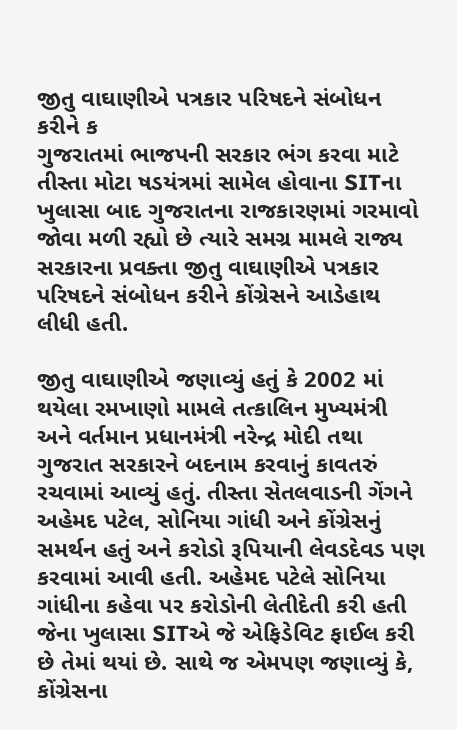જીતુ વાઘાણીએ પત્રકાર પરિષદને સંબોધન કરીને ક
ગુજરાતમાં ભાજપની સરકાર ભંગ કરવા માટે તીસ્તા મોટા ષડયંત્રમાં સામેલ હોવાના SITના ખુલાસા બાદ ગુજરાતના રાજકારણમાં ગરમાવો જોવા મળી રહ્યો છે ત્યારે સમગ્ર મામલે રાજ્ય સરકારના પ્રવક્તા જીતુ વાઘાણીએ પત્રકાર પરિષદને સંબોધન કરીને કોંગ્રેસને આડેહાથ લીધી હતી.

જીતુ વાઘાણીએ જણાવ્યું હતું કે 2002 માં થયેલા રમખાણો મામલે તત્કાલિન મુખ્યમંત્રી અને વર્તમાન પ્રધાનમંત્રી નરેન્દ્ર મોદી તથા ગુજરાત સરકારને બદનામ કરવાનું કાવતરું રચવામાં આવ્યું હતું. તીસ્તા સેતલવાડની ગેંગને અહેમદ પટેલ, સોનિયા ગાંધી અને કોંગ્રેસનું સમર્થન હતું અને કરોડો રૂપિયાની લેવડદેવડ પણ કરવામાં આવી હતી. અહેમદ પટેલે સોનિયા ગાંધીના કહેવા પર કરોડોની લેતીદેતી કરી હતી જેના ખુલાસા SITએ જે એફિડેવિટ ફાઈલ કરી છે તેમાં થયાં છે. સાથે જ એમપણ જણાવ્યું કે, કોંગ્રેસના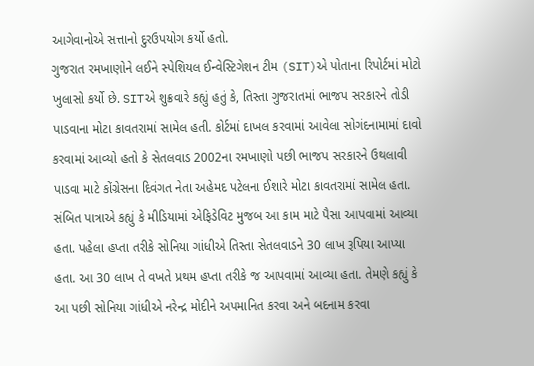આગેવાનોએ સત્તાનો દુરઉપયોગ કર્યો હતો.
ગુજરાત રમખાણોને લઈને સ્પેશિયલ ઈન્વેસ્ટિગેશન ટીમ (SIT)એ પોતાના રિપોર્ટમાં મોટો ખુલાસો કર્યો છે. SITએ શુક્રવારે કહ્યું હતું કે, તિસ્તા ગુજરાતમાં ભાજપ સરકારને તોડી પાડવાના મોટા કાવતરામાં સામેલ હતી. કોર્ટમાં દાખલ કરવામાં આવેલા સોગંદનામામાં દાવો કરવામાં આવ્યો હતો કે સેતલવાડ 2002ના રમખાણો પછી ભાજપ સરકારને ઉથલાવી પાડવા માટે કોંગ્રેસના દિવંગત નેતા અહેમદ પટેલના ઈશારે મોટા કાવતરામાં સામેલ હતા.
સંબિત પાત્રાએ કહ્યું કે મીડિયામાં એફિડેવિટ મુજબ આ કામ માટે પૈસા આપવામાં આવ્યા હતા. પહેલા હપ્તા તરીકે સોનિયા ગાંધીએ તિસ્તા સેતલવાડને 30 લાખ રૂપિયા આપ્યા હતા. આ 30 લાખ તે વખતે પ્રથમ હપ્તા તરીકે જ આપવામાં આવ્યા હતા. તેમણે કહ્યું કે આ પછી સોનિયા ગાંધીએ નરેન્દ્ર મોદીને અપમાનિત કરવા અને બદનામ કરવા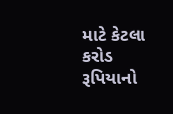માટે કેટલા કરોડ રૂપિયાનો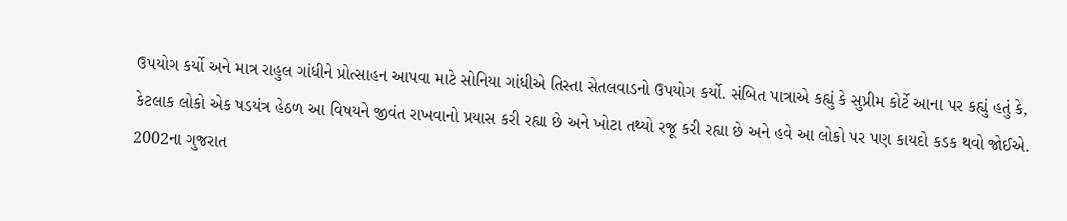ઉપયોગ કર્યો અને માત્ર રાહુલ ગાંધીને પ્રોત્સાહન આપવા માટે સોનિયા ગાંધીએ તિસ્તા સેતલવાડનો ઉપયોગ કર્યો. સંબિત પાત્રાએ કહ્યું કે સુપ્રીમ કોર્ટે આના પર કહ્યું હતું કે, કેટલાક લોકો એક ષડયંત્ર હેઠળ આ વિષયને જીવંત રાખવાનો પ્રયાસ કરી રહ્યા છે અને ખોટા તથ્યો રજૂ કરી રહ્યા છે અને હવે આ લોકો પર પણ કાયદો કડક થવો જોઈએ. 2002ના ગુજરાત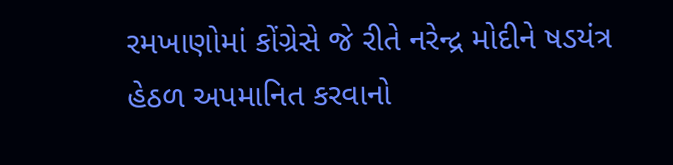રમખાણોમાં કોંગ્રેસે જે રીતે નરેન્દ્ર મોદીને ષડયંત્ર હેઠળ અપમાનિત કરવાનો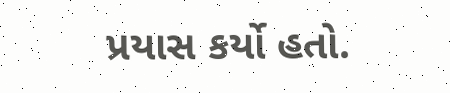પ્રયાસ કર્યો હતો.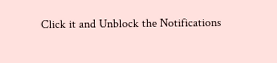Click it and Unblock the Notifications